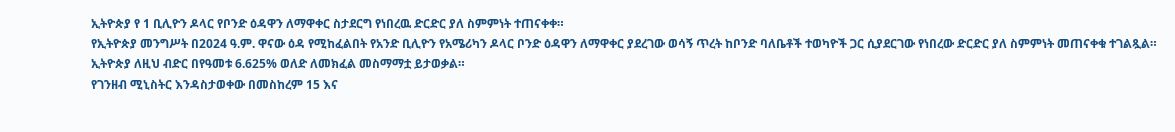ኢትዮጵያ የ 1 ቢሊዮን ዶላር የቦንድ ዕዳዋን ለማዋቀር ስታደርግ የነበረዉ ድርድር ያለ ስምምነት ተጠናቀቀ።
የኢትዮጵያ መንግሥት በ2024 ዓ.ም. ዋናው ዕዳ የሚከፈልበት የአንድ ቢሊዮን የአሜሪካን ዶላር ቦንድ ዕዳዋን ለማዋቀር ያደረገው ወሳኝ ጥረት ከቦንድ ባለቤቶች ተወካዮች ጋር ሲያደርገው የነበረው ድርድር ያለ ስምምነት መጠናቀቁ ተገልጿል።
ኢትዮጵያ ለዚህ ብድር በየዓመቱ 6.625% ወለድ ለመክፈል መስማማቷ ይታወቃል።
የገንዘብ ሚኒስትር እንዳስታወቀው በመስከረም 15 እና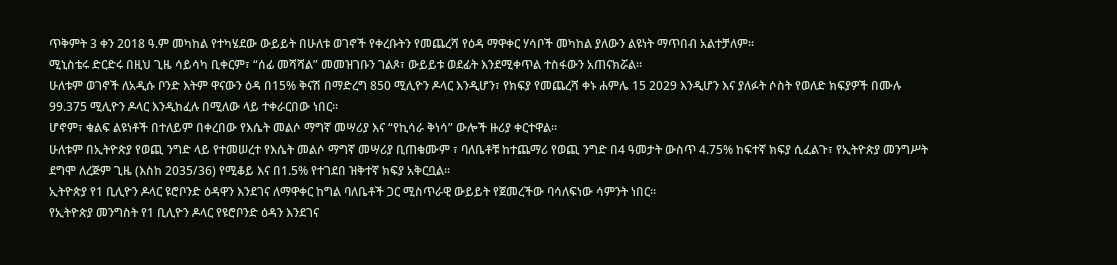ጥቅምት 3 ቀን 2018 ዓ.ም መካከል የተካሄደው ውይይት በሁለቱ ወገኖች የቀረቡትን የመጨረሻ የዕዳ ማዋቀር ሃሳቦች መካከል ያለውን ልዩነት ማጥበብ አልተቻለም።
ሚኒስቴሩ ድርድሩ በዚህ ጊዜ ሳይሳካ ቢቀርም፣ “ሰፊ መሻሻል” መመዝገቡን ገልጾ፣ ውይይቱ ወደፊት እንደሚቀጥል ተስፋውን አጠናክሯል።
ሁለቱም ወገኖች ለአዲሱ ቦንድ እትም ዋናውን ዕዳ በ15% ቅናሽ በማድረግ 850 ሚሊዮን ዶላር እንዲሆን፣ የክፍያ የመጨረሻ ቀኑ ሐምሌ 15 2029 እንዲሆን እና ያለፉት ሶስት የወለድ ክፍያዎች በሙሉ 99.375 ሚሊዮን ዶላር እንዲከፈሉ በሚለው ላይ ተቀራርበው ነበር።
ሆኖም፣ ቁልፍ ልዩነቶች በተለይም በቀረበው የእሴት መልሶ ማግኛ መሣሪያ እና “የኪሳራ ቅነሳ” ውሎች ዙሪያ ቀርተዋል።
ሁለቱም በኢትዮጵያ የወጪ ንግድ ላይ የተመሠረተ የእሴት መልሶ ማግኛ መሣሪያ ቢጠቁሙም ፣ ባለቤቶቹ ከተጨማሪ የወጪ ንግድ በ4 ዓመታት ውስጥ 4.75% ከፍተኛ ክፍያ ሲፈልጉ፣ የኢትዮጵያ መንግሥት ደግሞ ለረጅም ጊዜ (እስከ 2035/36) የሚቆይ እና በ1.5% የተገደበ ዝቅተኛ ክፍያ አቅርቧል።
ኢትዮጵያ የ1 ቢሊዮን ዶላር ዩሮቦንድ ዕዳዋን እንደገና ለማዋቀር ከግል ባለቤቶች ጋር ሚስጥራዊ ውይይት የጀመረችው ባሳለፍነው ሳምንት ነበር።
የኢትዮጵያ መንግስት የ1 ቢሊዮን ዶላር የዩሮቦንድ ዕዳን እንደገና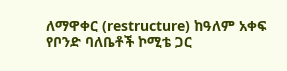ለማዋቀር (restructure) ከዓለም አቀፍ የቦንድ ባለቤቶች ኮሚቴ ጋር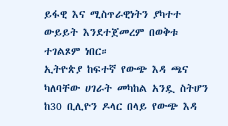ይፋዊ እና ሚስጥራዊነትን ያካተተ ውይይት እንደተጀመረም በወቅቱ ተገልጾም ነበር።
ኢትዮጵያ ከፍተኛ የውጭ እዳ ጫና ካለባቸው ሀገራት መካከል አንዷ ስትሆን ከ30 ቢሊዮን ዶላር በላይ የውጭ እዳ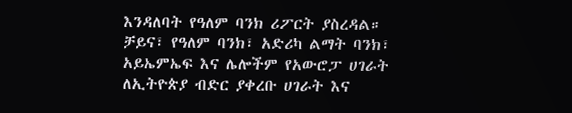እንዳለባት የዓለም ባንክ ሪፖርት ያስረዳል።
ቻይና፣ የዓለም ባንክ፣ አድሪካ ልማት ባንክ፣ አይኤምኤፍ እና ሌሎችም የአውሮፓ ሀገራት ለኢትዮጵያ ብድር ያቀረቡ ሀገራት እና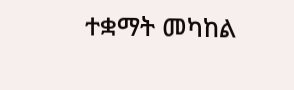ተቋማት መካከል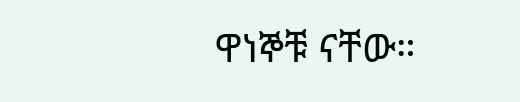ዋነኞቹ ናቸው።